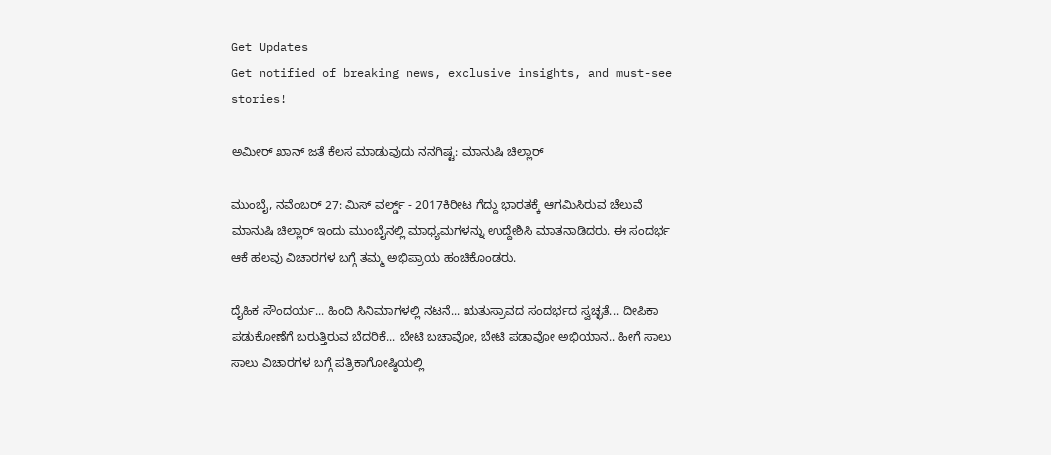Get Updates
Get notified of breaking news, exclusive insights, and must-see stories!

ಅಮೀರ್ ಖಾನ್ ಜತೆ ಕೆಲಸ ಮಾಡುವುದು ನನಗಿಷ್ಟ: ಮಾನುಷಿ ಚಿಲ್ಲಾರ್

ಮುಂಬೈ, ನವೆಂಬರ್ 27: ಮಿಸ್ ವರ್ಲ್ಡ್ - 2017ಕಿರೀಟ ಗೆದ್ದು ಭಾರತಕ್ಕೆ ಆಗಮಿಸಿರುವ ಚೆಲುವೆ ಮಾನುಷಿ ಚಿಲ್ಲಾರ್ ಇಂದು ಮುಂಬೈನಲ್ಲಿ ಮಾಧ್ಯಮಗಳನ್ನು ಉದ್ದೇಶಿಸಿ ಮಾತನಾಡಿದರು. ಈ ಸಂದರ್ಭ ಆಕೆ ಹಲವು ವಿಚಾರಗಳ ಬಗ್ಗೆ ತಮ್ಮ ಅಭಿಪ್ರಾಯ ಹಂಚಿಕೊಂಡರು.

ದೈಹಿಕ ಸೌಂದರ್ಯ... ಹಿಂದಿ ಸಿನಿಮಾಗಳಲ್ಲಿ ನಟನೆ... ಋತುಸ್ರಾವದ ಸಂದರ್ಭದ ಸ್ವಚ್ಛತೆ... ದೀಪಿಕಾ ಪಡುಕೋಣೆಗೆ ಬರುತ್ತಿರುವ ಬೆದರಿಕೆ... ಬೇಟಿ ಬಚಾವೋ, ಬೇಟಿ ಪಡಾವೋ ಅಭಿಯಾನ.. ಹೀಗೆ ಸಾಲು ಸಾಲು ವಿಚಾರಗಳ ಬಗ್ಗೆ ಪತ್ರಿಕಾಗೋಷ್ಠಿಯಲ್ಲಿ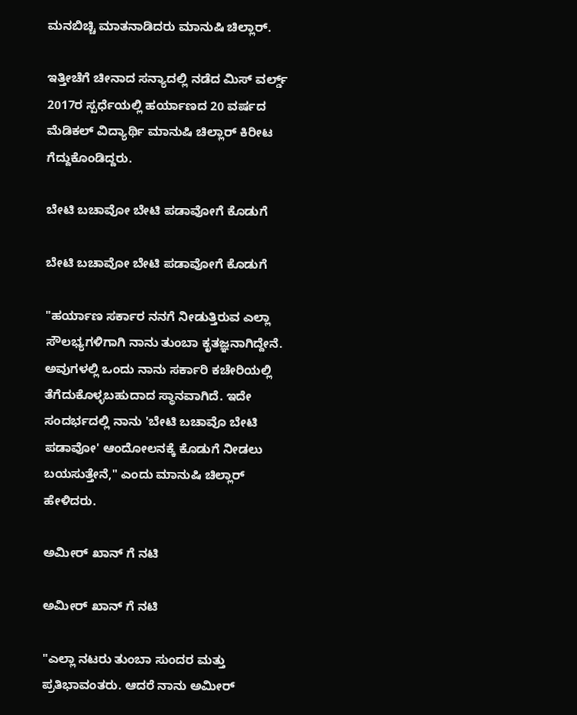ಮನಬಿಚ್ಚಿ ಮಾತನಾಡಿದರು ಮಾನುಷಿ ಚಿಲ್ಲಾರ್.

ಇತ್ತೀಚೆಗೆ ಚೀನಾದ ಸನ್ಯಾದಲ್ಲಿ ನಡೆದ ಮಿಸ್ ವರ್ಲ್ಡ್ 2017ರ ಸ್ಪರ್ಧೆಯಲ್ಲಿ ಹರ್ಯಾಣದ 20 ವರ್ಷದ ಮೆಡಿಕಲ್ ವಿದ್ಯಾರ್ಥಿ ಮಾನುಷಿ ಚಿಲ್ಲಾರ್ ಕಿರೀಟ ಗೆದ್ದುಕೊಂಡಿದ್ದರು.

ಬೇಟಿ ಬಚಾವೋ ಬೇಟಿ ಪಡಾವೋಗೆ ಕೊಡುಗೆ

ಬೇಟಿ ಬಚಾವೋ ಬೇಟಿ ಪಡಾವೋಗೆ ಕೊಡುಗೆ

"ಹರ್ಯಾಣ ಸರ್ಕಾರ ನನಗೆ ನೀಡುತ್ತಿರುವ ಎಲ್ಲಾ ಸೌಲಭ್ಯಗಳಿಗಾಗಿ ನಾನು ತುಂಬಾ ಕೃತಜ್ಞನಾಗಿದ್ದೇನೆ. ಅವುಗಳಲ್ಲಿ ಒಂದು ನಾನು ಸರ್ಕಾರಿ ಕಚೇರಿಯಲ್ಲಿ ತೆಗೆದುಕೊಳ್ಳಬಹುದಾದ ಸ್ಥಾನವಾಗಿದೆ. ಇದೇ ಸಂದರ್ಭದಲ್ಲಿ ನಾನು 'ಬೇಟಿ ಬಚಾವೊ ಬೇಟಿ ಪಡಾವೋ' ಆಂದೋಲನಕ್ಕೆ ಕೊಡುಗೆ ನೀಡಲು ಬಯಸುತ್ತೇನೆ," ಎಂದು ಮಾನುಷಿ ಚಿಲ್ಲಾರ್ ಹೇಳಿದರು.

ಅಮೀರ್ ಖಾನ್ ಗೆ ನಟಿ

ಅಮೀರ್ ಖಾನ್ ಗೆ ನಟಿ

"ಎಲ್ಲಾ ನಟರು ತುಂಬಾ ಸುಂದರ ಮತ್ತು ಪ್ರತಿಭಾವಂತರು. ಆದರೆ ನಾನು ಅಮೀರ್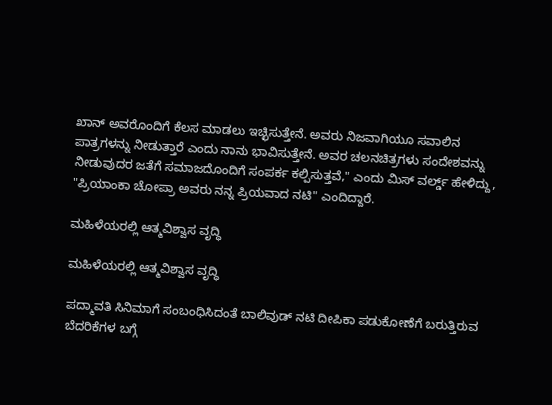ಖಾನ್ ಅವರೊಂದಿಗೆ ಕೆಲಸ ಮಾಡಲು ಇಚ್ಛಿಸುತ್ತೇನೆ. ಅವರು ನಿಜವಾಗಿಯೂ ಸವಾಲಿನ ಪಾತ್ರಗಳನ್ನು ನೀಡುತ್ತಾರೆ ಎಂದು ನಾನು ಭಾವಿಸುತ್ತೇನೆ. ಅವರ ಚಲನಚಿತ್ರಗಳು ಸಂದೇಶವನ್ನು ನೀಡುವುದರ ಜತೆಗೆ ಸಮಾಜದೊಂದಿಗೆ ಸಂಪರ್ಕ ಕಲ್ಪಿಸುತ್ತವೆ," ಎಂದು ಮಿಸ್ ವರ್ಲ್ಡ್ ಹೇಳಿದ್ದು, "ಪ್ರಿಯಾಂಕಾ ಚೋಪ್ರಾ ಅವರು ನನ್ನ ಪ್ರಿಯವಾದ ನಟಿ" ಎಂದಿದ್ದಾರೆ.

ಮಹಿಳೆಯರಲ್ಲಿ ಆತ್ಮವಿಶ್ವಾಸ ವೃದ್ಧಿ

ಮಹಿಳೆಯರಲ್ಲಿ ಆತ್ಮವಿಶ್ವಾಸ ವೃದ್ಧಿ

ಪದ್ಮಾವತಿ ಸಿನಿಮಾಗೆ ಸಂಬಂಧಿಸಿದಂತೆ ಬಾಲಿವುಡ್ ನಟಿ ದೀಪಿಕಾ ಪಡುಕೋಣೆಗೆ ಬರುತ್ತಿರುವ ಬೆದರಿಕೆಗಳ ಬಗ್ಗೆ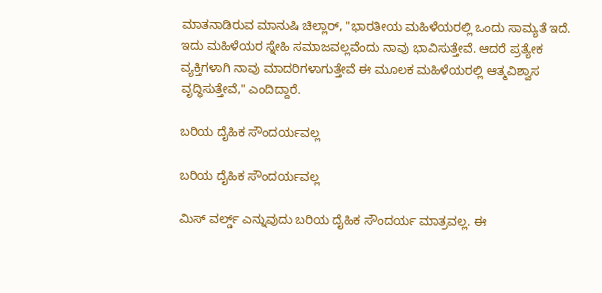ಮಾತನಾಡಿರುವ ಮಾನುಷಿ ಚಿಲ್ಲಾರ್, "ಭಾರತೀಯ ಮಹಿಳೆಯರಲ್ಲಿ ಒಂದು ಸಾಮ್ಯತೆ ಇದೆ. ಇದು ಮಹಿಳೆಯರ ಸ್ನೇಹಿ ಸಮಾಜವಲ್ಲವೆಂದು ನಾವು ಭಾವಿಸುತ್ತೇವೆ. ಆದರೆ ಪ್ರತ್ಯೇಕ ವ್ಯಕ್ತಿಗಳಾಗಿ ನಾವು ಮಾದರಿಗಳಾಗುತ್ತೇವೆ ಈ ಮೂಲಕ ಮಹಿಳೆಯರಲ್ಲಿ ಆತ್ಮವಿಶ್ವಾಸ ವೃದ್ಧಿಸುತ್ತೇವೆ," ಎಂದಿದ್ದಾರೆ.

ಬರಿಯ ದೈಹಿಕ ಸೌಂದರ್ಯವಲ್ಲ

ಬರಿಯ ದೈಹಿಕ ಸೌಂದರ್ಯವಲ್ಲ

ಮಿಸ್ ವರ್ಲ್ಡ್ ಎನ್ನುವುದು ಬರಿಯ ದೈಹಿಕ ಸೌಂದರ್ಯ ಮಾತ್ರವಲ್ಲ. ಈ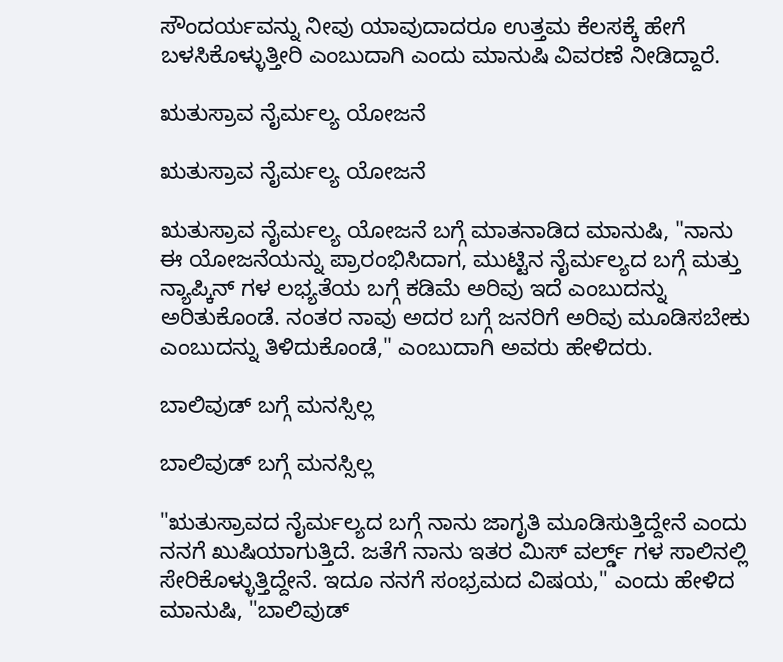ಸೌಂದರ್ಯವನ್ನು ನೀವು ಯಾವುದಾದರೂ ಉತ್ತಮ ಕೆಲಸಕ್ಕೆ ಹೇಗೆ ಬಳಸಿಕೊಳ್ಳುತ್ತೀರಿ ಎಂಬುದಾಗಿ ಎಂದು ಮಾನುಷಿ ವಿವರಣೆ ನೀಡಿದ್ದಾರೆ.

ಋತುಸ್ರಾವ ನೈರ್ಮಲ್ಯ ಯೋಜನೆ

ಋತುಸ್ರಾವ ನೈರ್ಮಲ್ಯ ಯೋಜನೆ

ಋತುಸ್ರಾವ ನೈರ್ಮಲ್ಯ ಯೋಜನೆ ಬಗ್ಗೆ ಮಾತನಾಡಿದ ಮಾನುಷಿ, "ನಾನು ಈ ಯೋಜನೆಯನ್ನು ಪ್ರಾರಂಭಿಸಿದಾಗ, ಮುಟ್ಟಿನ ನೈರ್ಮಲ್ಯದ ಬಗ್ಗೆ ಮತ್ತು ನ್ಯಾಪ್ಕಿನ್ ಗಳ ಲಭ್ಯತೆಯ ಬಗ್ಗೆ ಕಡಿಮೆ ಅರಿವು ಇದೆ ಎಂಬುದನ್ನು ಅರಿತುಕೊಂಡೆ. ನಂತರ ನಾವು ಅದರ ಬಗ್ಗೆ ಜನರಿಗೆ ಅರಿವು ಮೂಡಿಸಬೇಕು ಎಂಬುದನ್ನು ತಿಳಿದುಕೊಂಡೆ," ಎಂಬುದಾಗಿ ಅವರು ಹೇಳಿದರು.

ಬಾಲಿವುಡ್ ಬಗ್ಗೆ ಮನಸ್ಸಿಲ್ಲ

ಬಾಲಿವುಡ್ ಬಗ್ಗೆ ಮನಸ್ಸಿಲ್ಲ

"ಋತುಸ್ರಾವದ ನೈರ್ಮಲ್ಯದ ಬಗ್ಗೆ ನಾನು ಜಾಗೃತಿ ಮೂಡಿಸುತ್ತಿದ್ದೇನೆ ಎಂದು ನನಗೆ ಖುಷಿಯಾಗುತ್ತಿದೆ. ಜತೆಗೆ ನಾನು ಇತರ ಮಿಸ್ ವರ್ಲ್ಡ್ ಗಳ ಸಾಲಿನಲ್ಲಿ ಸೇರಿಕೊಳ್ಳುತ್ತಿದ್ದೇನೆ. ಇದೂ ನನಗೆ ಸಂಭ್ರಮದ ವಿಷಯ," ಎಂದು ಹೇಳಿದ ಮಾನುಷಿ, "ಬಾಲಿವುಡ್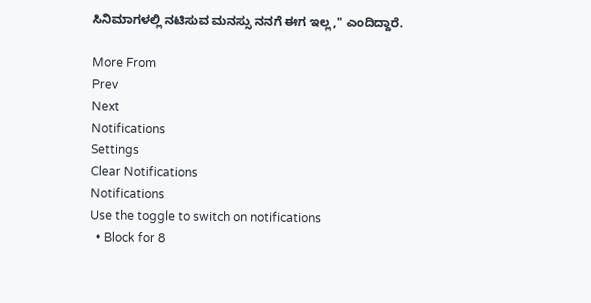ಸಿನಿಮಾಗಳಲ್ಲಿ ನಟಿಸುವ ಮನಸ್ಸು ನನಗೆ ಈಗ ಇಲ್ಲ," ಎಂದಿದ್ದಾರೆ.

More From
Prev
Next
Notifications
Settings
Clear Notifications
Notifications
Use the toggle to switch on notifications
  • Block for 8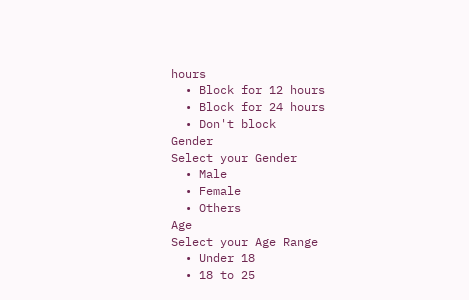hours
  • Block for 12 hours
  • Block for 24 hours
  • Don't block
Gender
Select your Gender
  • Male
  • Female
  • Others
Age
Select your Age Range
  • Under 18
  • 18 to 25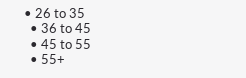• 26 to 35
  • 36 to 45
  • 45 to 55
  • 55+